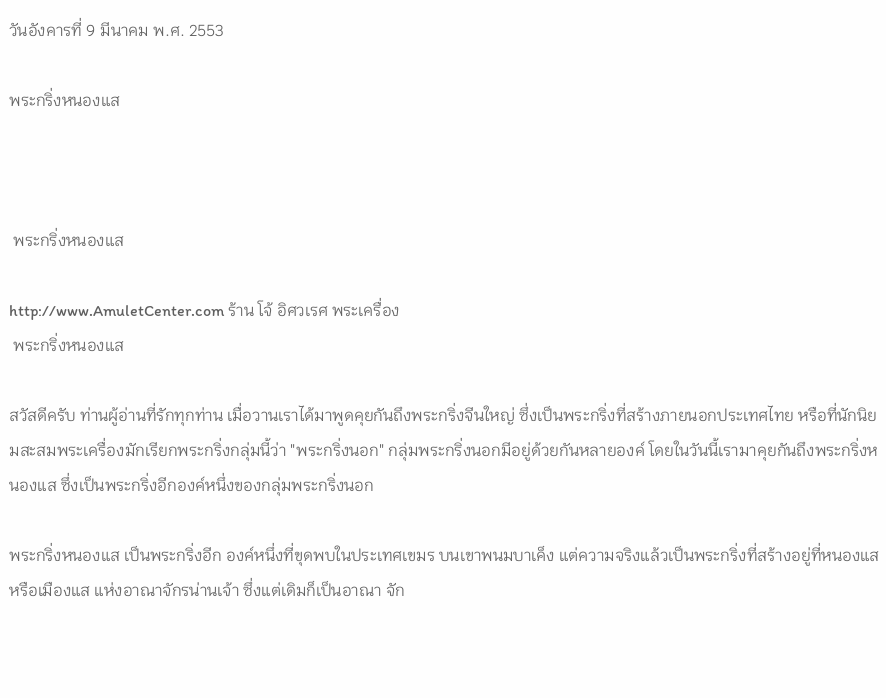วันอังคารที่ 9 มีนาคม พ.ศ. 2553

พระกริ่งหนองแส



 พระกริ่งหนองแส

http://www.AmuletCenter.com ร้าน โจ้ อิศวเรศ พระเครื่อง
 พระกริ่งหนองแส

สวัสดีครับ ท่านผู้อ่านที่รักทุกท่าน เมื่อวานเราได้มาพูดคุยกันถึงพระกริ่งจีนใหญ่ ซึ่งเป็นพระกริ่งที่สร้างภายนอกประเทศไทย หรือที่นักนิยมสะสมพระเครื่องมักเรียกพระกริ่งกลุ่มนี้ว่า "พระกริ่งนอก" กลุ่มพระกริ่งนอกมีอยู่ด้วยกันหลายองค์ โดยในวันนี้เรามาคุยกันถึงพระกริ่งหนองแส ซึ่งเป็นพระกริ่งอีกองค์หนึ่งของกลุ่มพระกริ่งนอก

พระกริ่งหนองแส เป็นพระกริ่งอีก องค์หนึ่งที่ขุดพบในประเทศเขมร บนเขาพนมบาเค็ง แต่ความจริงแล้วเป็นพระกริ่งที่สร้างอยู่ที่หนองแส หรือเมืองแส แห่งอาณาจักรน่านเจ้า ซึ่งแต่เดิมก็เป็นอาณา จัก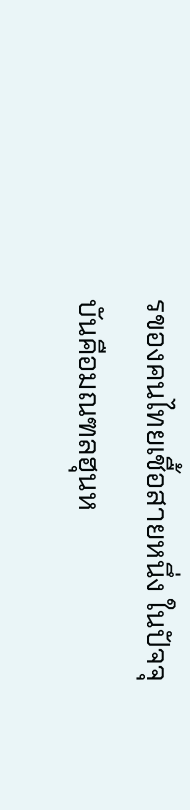รของคนไทยเชื้อสายหนึ่ง ในปัจจุบันคือมณฑลฮุนห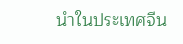นำในประเทศจีน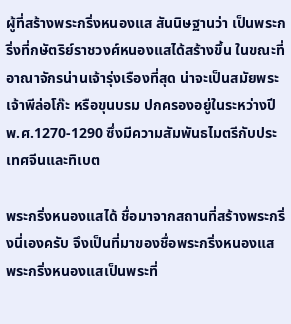ผู้ที่สร้างพระกริ่งหนองแส สันนิษฐานว่า เป็นพระกริ่งที่กษัตริย์ราชวงศ์หนองแสได้สร้างขึ้น ในขณะที่อาณาจักรน่านเจ้ารุ่งเรืองที่สุด น่าจะเป็นสมัยพระเจ้าพีล่อโก๊ะ หรือขุนบรม ปกครองอยู่ในระหว่างปี พ.ศ.1270-1290 ซึ่งมีความสัมพันธไมตรีกับประเทศจีนและทิเบต

พระกริ่งหนองแสได้ ชื่อมาจากสถานที่สร้างพระกริ่งนี่เองครับ จึงเป็นที่มาของชื่อพระกริ่งหนองแส พระกริ่งหนองแสเป็นพระที่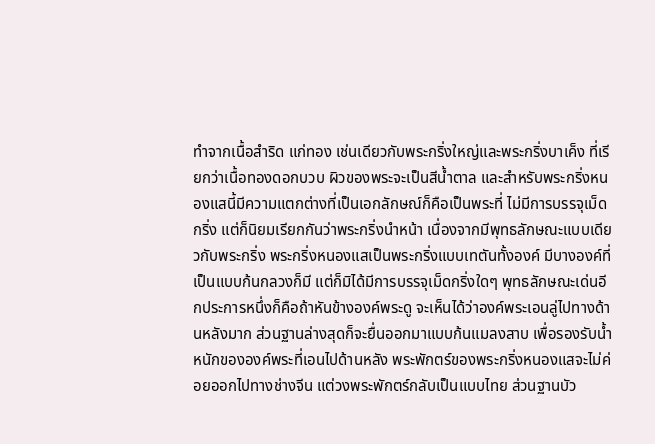ทำจากเนื้อสำริด แก่ทอง เช่นเดียวกับพระกริ่งใหญ่และพระกริ่งบาเค็ง ที่เรียกว่าเนื้อทองดอกบวบ ผิวของพระจะเป็นสีน้ำตาล และสำหรับพระกริ่งหนองแสนี้มีความแตกต่างที่เป็นเอกลักษณ์ก็คือเป็นพระที่ ไม่มีการบรรจุเม็ดกริ่ง แต่ก็นิยมเรียกกันว่าพระกริ่งนำหน้า เนื่องจากมีพุทธลักษณะแบบเดียวกับพระกริ่ง พระกริ่งหนองแสเป็นพระกริ่งแบบเทตันทั้งองค์ มีบางองค์ที่เป็นแบบก้นกลวงก็มี แต่ก็มิได้มีการบรรจุเม็ดกริ่งใดๆ พุทธลักษณะเด่นอีกประการหนึ่งก็คือถ้าหันข้างองค์พระดู จะเห็นได้ว่าองค์พระเอนลู่ไปทางด้านหลังมาก ส่วนฐานล่างสุดก็จะยื่นออกมาแบบก้นแมลงสาบ เพื่อรองรับน้ำหนักขององค์พระที่เอนไปด้านหลัง พระพักตร์ของพระกริ่งหนองแสจะไม่ค่อยออกไปทางช่างจีน แต่วงพระพักตร์กลับเป็นแบบไทย ส่วนฐานบัว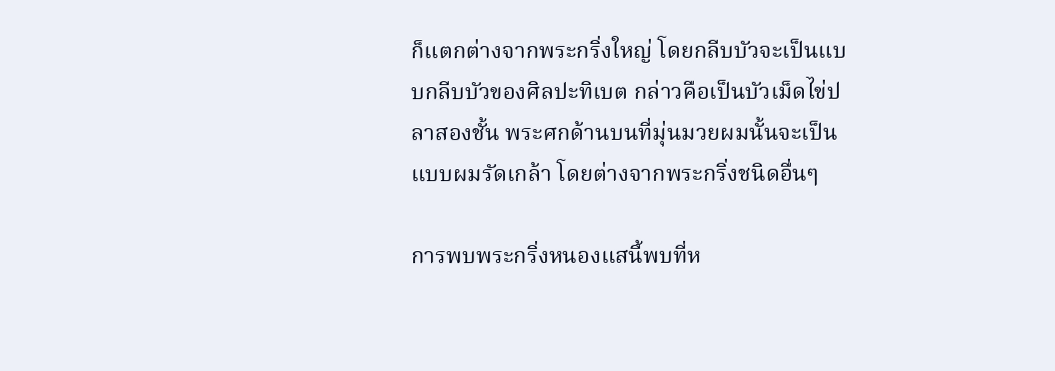ก็แตกต่างจากพระกริ่งใหญ่ โดยกลีบบัวจะเป็นแบบกลีบบัวของศิลปะทิเบต กล่าวคือเป็นบัวเม็ดไข่ปลาสองชั้น พระศกด้านบนที่มุ่นมวยผมนั้นจะเป็นแบบผมรัดเกล้า โดยต่างจากพระกริ่งชนิดอื่นๆ

การพบพระกริ่งหนองแสนี้พบที่ห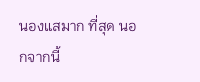นองแสมาก ที่สุด นอกจากนี้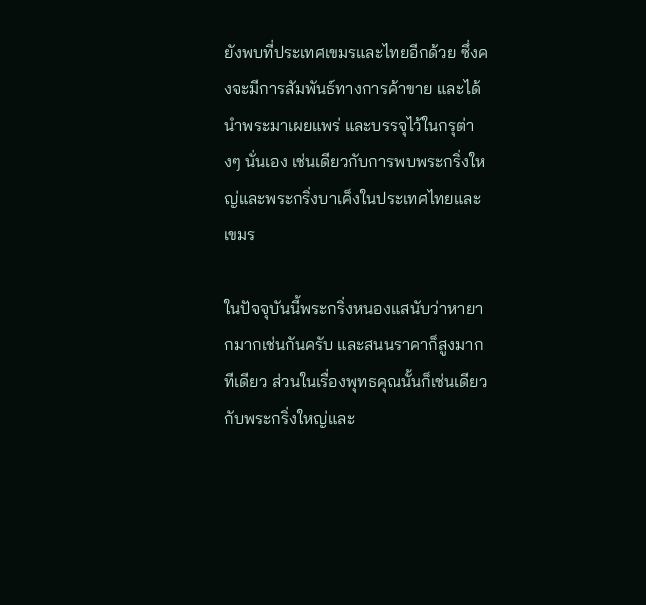ยังพบที่ประเทศเขมรและไทยอีกด้วย ซึ่งคงจะมีการสัมพันธ์ทางการค้าขาย และได้นำพระมาเผยแพร่ และบรรจุไว้ในกรุต่างๆ นั่นเอง เช่นเดียวกับการพบพระกริ่งใหญ่และพระกริ่งบาเค็งในประเทศไทยและเขมร

ในปัจจุบันนี้พระกริ่งหนองแสนับว่าหายากมากเช่นกันครับ และสนนราคาก็สูงมากทีเดียว ส่วนในเรื่องพุทธคุณนั้นก็เช่นเดียวกับพระกริ่งใหญ่และ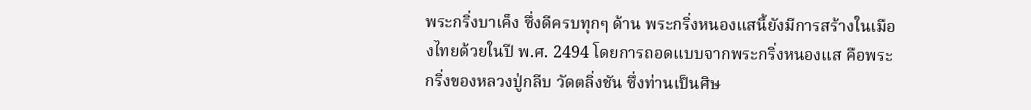พระกริ่งบาเค็ง ซึ่งดีครบทุกๆ ด้าน พระกริ่งหนองแสนี้ยังมีการสร้างในเมืองไทยด้วยในปี พ.ศ. 2494 โดยการถอดแบบจากพระกริ่งหนองแส คือพระกริ่งของหลวงปู่กลีบ วัดตลิ่งชัน ซึ่งท่านเป็นศิษ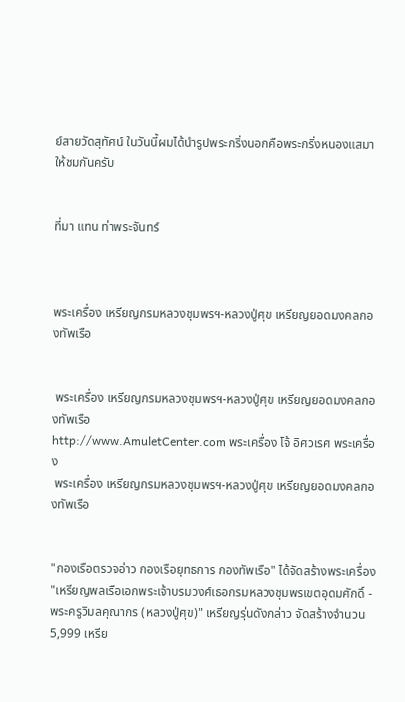ย์สายวัดสุทัศน์ ในวันนี้ผมได้นำรูปพระกริ่งนอกคือพระกริ่งหนองแสมาให้ชมกันครับ


ที่มา แทน ท่าพระจันทร์



พระเครื่อง เหรียญกรมหลวงชุมพรฯ-หลวงปู่ศุข เหรียญยอดมงคลกองทัพเรือ


 พระเครื่อง เหรียญกรมหลวงชุมพรฯ-หลวงปู่ศุข เหรียญยอดมงคลกองทัพเรือ
http://www.AmuletCenter.com พระเครื่อง โจ้ อิศวเรศ พระเครื่อง
 พระเครื่อง เหรียญกรมหลวงชุมพรฯ-หลวงปู่ศุข เหรียญยอดมงคลกองทัพเรือ


"กองเรือตรวจอ่าว กองเรือยุทธการ กองทัพเรือ" ได้จัดสร้างพระเครื่อง "เหรียญพลเรือเอกพระเจ้าบรมวงศ์เธอกรมหลวงชุมพรเขตอุดมศักดิ์ - พระครูวิมลคุณากร (หลวงปู่ศุข)" เหรียญรุ่นดังกล่าว จัดสร้างจำนวน 5,999 เหรีย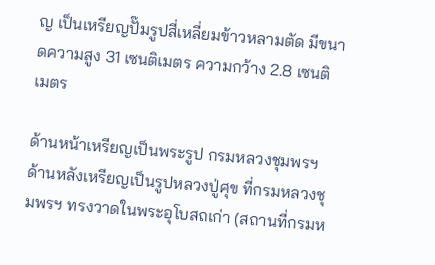ญ เป็นเหรียญปั๊มรูปสี่เหลี่ยมข้าวหลามตัด มีขนาดความสูง 31 เซนติเมตร ความกว้าง 2.8 เซนติเมตร

ด้านหน้าเหรียญเป็นพระรูป กรมหลวงชุมพรฯ ด้านหลังเหรียญเป็นรูปหลวงปู่ศุข ที่กรมหลวงชุมพรฯ ทรงวาดในพระอุโบสถเก่า (สถานที่กรมห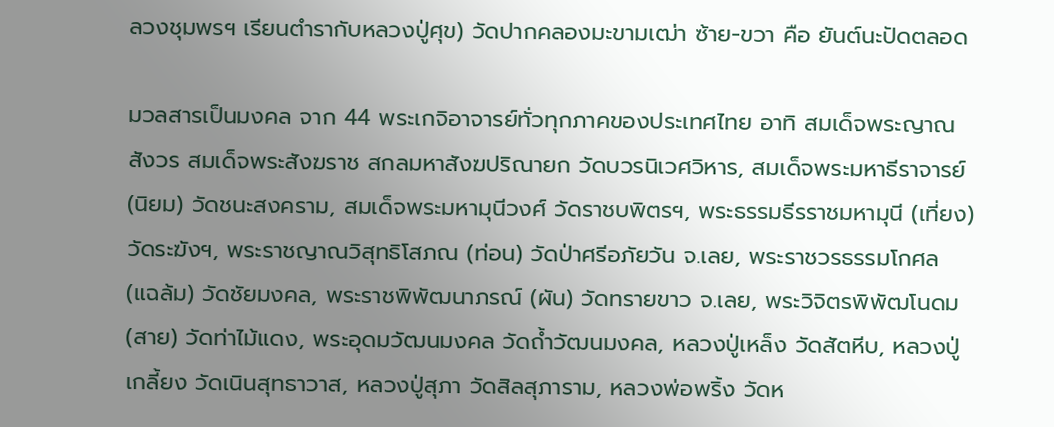ลวงชุมพรฯ เรียนตำรากับหลวงปู่ศุข) วัดปากคลองมะขามเฒ่า ซ้าย-ขวา คือ ยันต์นะปัดตลอด

มวลสารเป็นมงคล จาก 44 พระเกจิอาจารย์ทั่วทุกภาคของประเทศไทย อาทิ สมเด็จพระญาณสังวร สมเด็จพระสังฆราช สกลมหาสังฆปริณายก วัดบวรนิเวศวิหาร, สมเด็จพระมหาธีราจารย์ (นิยม) วัดชนะสงคราม, สมเด็จพระมหามุนีวงศ์ วัดราชบพิตรฯ, พระธรรมธีรราชมหามุนี (เที่ยง) วัดระฆังฯ, พระราชญาณวิสุทธิโสภณ (ท่อน) วัดป่าศรีอภัยวัน จ.เลย, พระราชวรธรรมโกศล (แฉล้ม) วัดชัยมงคล, พระราชพิพัฒนาภรณ์ (ผัน) วัดทรายขาว จ.เลย, พระวิจิตรพิพัฒโนดม (สาย) วัดท่าไม้แดง, พระอุดมวัฒนมงคล วัดถ้ำวัฒนมงคล, หลวงปู่เหล็ง วัดสัตหีบ, หลวงปู่เกลี้ยง วัดเนินสุทธาวาส, หลวงปู่สุภา วัดสิลสุภาราม, หลวงพ่อพริ้ง วัดห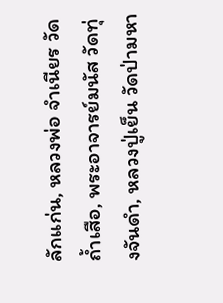ลักแก่น, หลวงพ่อ จำเนียร วัดถ้ำเสือ, พระอาจารย์มนัส วัดทุ่งจันดำ, หลวงปู่เย็น วัดป่ามหา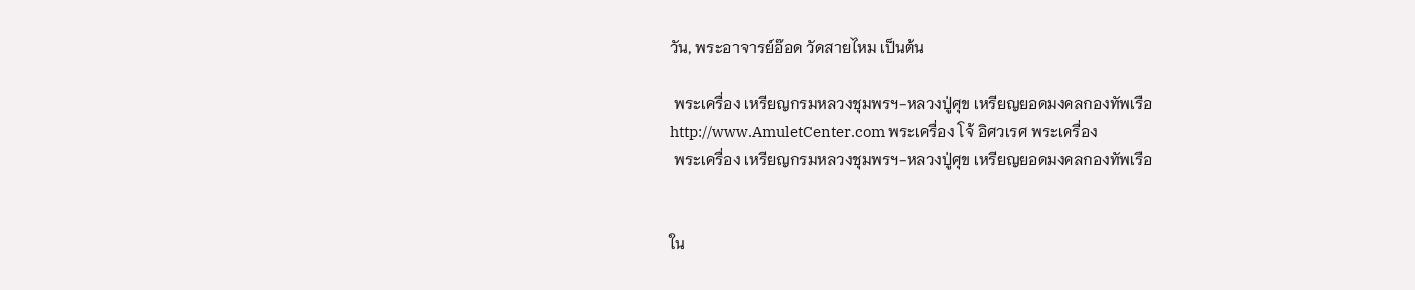วัน, พระอาจารย์อ๊อด วัดสายไหม เป็นต้น

 พระเครื่อง เหรียญกรมหลวงชุมพรฯ-หลวงปู่ศุข เหรียญยอดมงคลกองทัพเรือ
http://www.AmuletCenter.com พระเครื่อง โจ้ อิศวเรศ พระเครื่อง
 พระเครื่อง เหรียญกรมหลวงชุมพรฯ-หลวงปู่ศุข เหรียญยอดมงคลกองทัพเรือ


ใน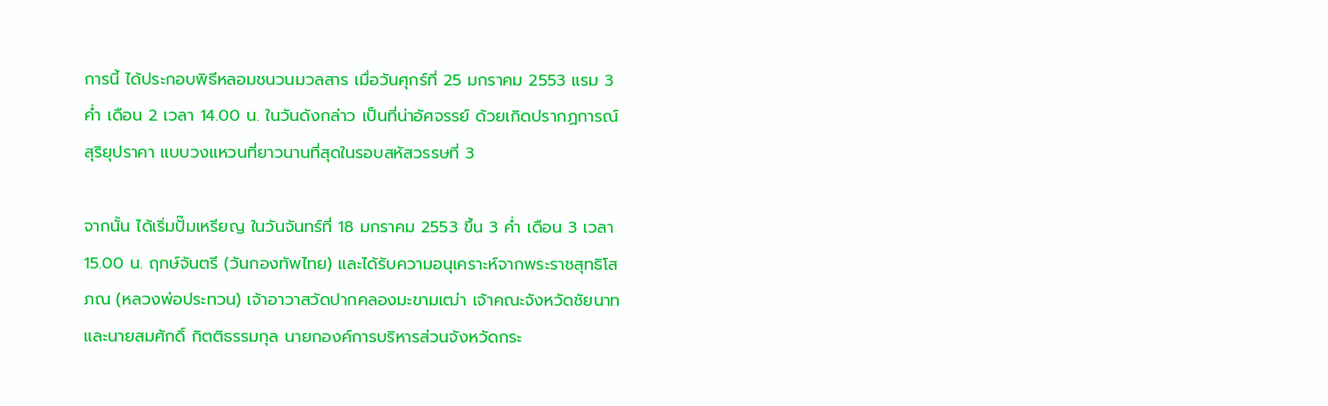การนี้ ได้ประกอบพิธีหลอมชนวนมวลสาร เมื่อวันศุกร์ที่ 25 มกราคม 2553 แรม 3 ค่ำ เดือน 2 เวลา 14.00 น. ในวันดังกล่าว เป็นที่น่าอัศจรรย์ ด้วยเกิดปรากฏการณ์สุริยุปราคา แบบวงแหวนที่ยาวนานที่สุดในรอบสหัสวรรษที่ 3

จากนั้น ได้เริ่มปั๊มเหรียญ ในวันจันทร์ที่ 18 มกราคม 2553 ขึ้น 3 ค่ำ เดือน 3 เวลา 15.00 น. ฤกษ์จันตรี (วันกองทัพไทย) และได้รับความอนุเคราะห์จากพระราชสุทธิโสภณ (หลวงพ่อประทวน) เจ้าอาวาสวัดปากคลองมะขามเฒ่า เจ้าคณะจังหวัดชัยนาท และนายสมศักดิ์ กิตติธรรมกุล นายกองค์การบริหารส่วนจังหวัดกระ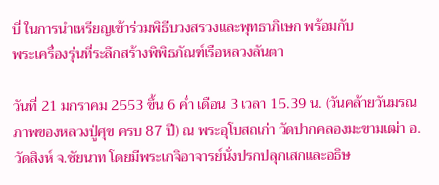บี่ ในการนำเหรียญเข้าร่วมพิธีบวงสรวงและพุทธาภิเษก พร้อมกับ
พระเครื่องรุ่นที่ระลึกสร้างพิพิธภัณฑ์เรือหลวงลันตา

วันที่ 21 มกราคม 2553 ขึ้น 6 ค่ำ เดือน 3 เวลา 15.39 น. (วันคล้ายวันมรณภาพของหลวงปู่ศุข ครบ 87 ปี) ณ พระอุโบสถเก่า วัดปากคลองมะขามเฒ่า อ.วัดสิงห์ จ.ชัยนาท โดยมีพระเกจิอาจารย์นั่งปรกปลุกเสกและอธิษ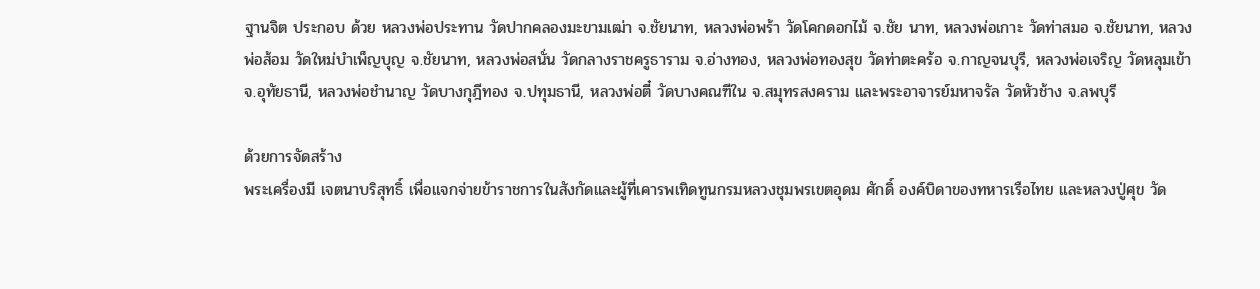ฐานจิต ประกอบ ด้วย หลวงพ่อประทาน วัดปากคลองมะขามเฒ่า จ.ชัยนาท, หลวงพ่อพร้า วัดโคกดอกไม้ จ.ชัย นาท, หลวงพ่อเกาะ วัดท่าสมอ จ.ชัยนาท, หลวงพ่อส้อม วัดใหม่บำเพ็ญบุญ จ.ชัยนาท, หลวงพ่อสนั่น วัดกลางราชครูธาราม จ.อ่างทอง, หลวงพ่อทองสุข วัดท่าตะคร้อ จ.กาญจนบุรี, หลวงพ่อเจริญ วัดหลุมเข้า จ.อุทัยธานี, หลวงพ่อชำนาญ วัดบางกุฎีทอง จ.ปทุมธานี, หลวงพ่อตี๋ วัดบางคณฑีใน จ.สมุทรสงคราม และพระอาจารย์มหาจรัล วัดหัวช้าง จ.ลพบุรี

ด้วยการจัดสร้าง
พระเครื่องมี เจตนาบริสุทธิ์ เพื่อแจกจ่ายข้าราชการในสังกัดและผู้ที่เคารพเทิดทูนกรมหลวงชุมพรเขตอุดม ศักดิ์ องค์บิดาของทหารเรือไทย และหลวงปู่ศุข วัด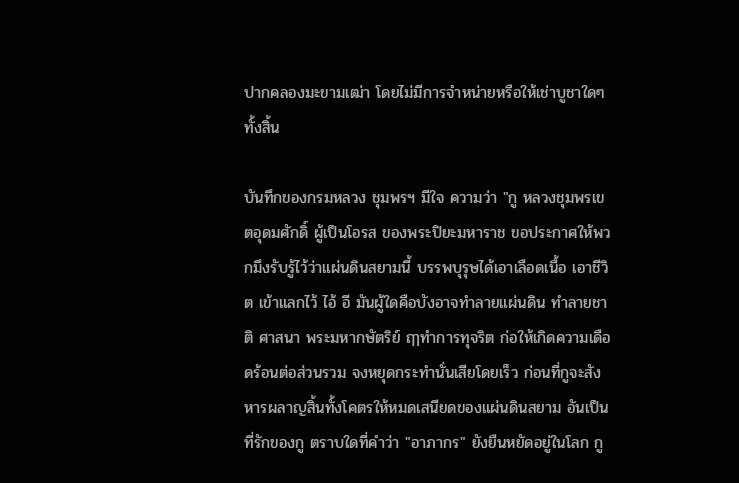ปากคลองมะขามเฒ่า โดยไม่มีการจำหน่ายหรือให้เช่าบูชาใดๆ ทั้งสิ้น

บันทึกของกรมหลวง ชุมพรฯ มีใจ ความว่า "กู หลวงชุมพรเขตอุดมศักดิ์ ผู้เป็นโอรส ของพระปิยะมหาราช ขอประกาศให้พวกมึงรับรู้ไว้ว่าแผ่นดินสยามนี้ บรรพบุรุษได้เอาเลือดเนื้อ เอาชีวิต เข้าแลกไว้ ไอ้ อี มันผู้ใดคือบังอาจทำลายแผ่นดิน ทำลายชาติ ศาสนา พระมหากษัตริย์ ฤๅทำการทุจริต ก่อให้เกิดความเดือดร้อนต่อส่วนรวม จงหยุดกระทำนั่นเสียโดยเร็ว ก่อนที่กูจะสังหารผลาญสิ้นทั้งโคตรให้หมดเสนียดของแผ่นดินสยาม อันเป็นที่รักของกู ตราบใดที่คำว่า "อาภากร" ยังยืนหยัดอยู่ในโลก กู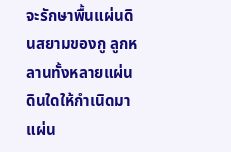จะรักษาพื้นแผ่นดินสยามของกู ลูกหลานทั้งหลายแผ่นดินใดให้กำเนิดมาแผ่น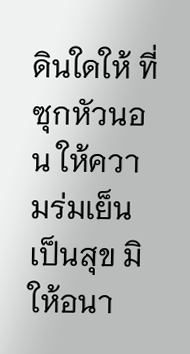ดินใดให้ ที่ซุกหัวนอน ให้ความร่มเย็นเป็นสุข มิให้อนา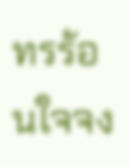ทรร้อนใจจง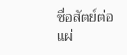ซื่อสัตย์ต่อแผ่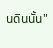นดินนั้น"